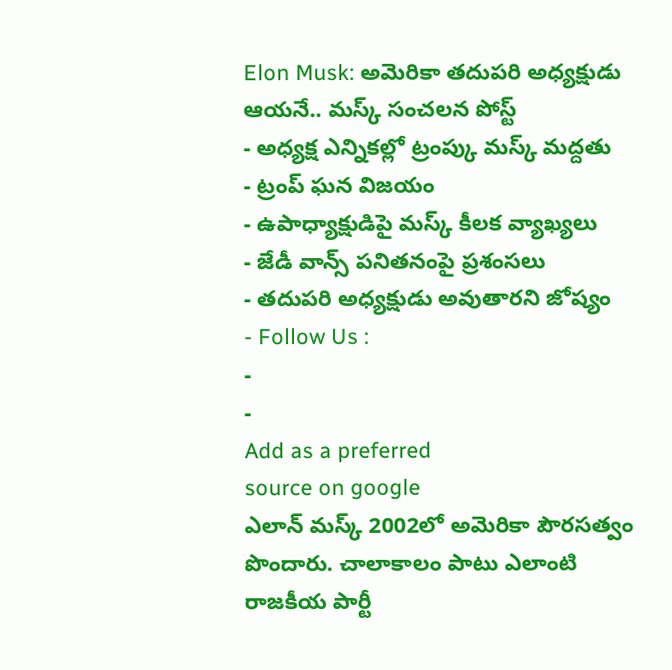Elon Musk: అమెరికా తదుపరి అధ్యక్షుడు ఆయనే.. మస్క్ సంచలన పోస్ట్
- అధ్యక్ష ఎన్నికల్లో ట్రంప్కు మస్క్ మద్దతు
- ట్రంప్ ఘన విజయం
- ఉపాధ్యాక్షుడిపై మస్క్ కీలక వ్యాఖ్యలు
- జేడీ వాన్స్ పనితనంపై ప్రశంసలు
- తదుపరి అధ్యక్షుడు అవుతారని జోష్యం
- Follow Us :
-
-
Add as a preferred
source on google
ఎలాన్ మస్క్ 2002లో అమెరికా పౌరసత్వం పొందారు. చాలాకాలం పాటు ఎలాంటి రాజకీయ పార్టీ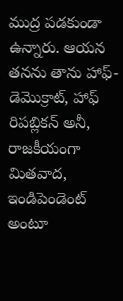ముద్ర పడకుండా ఉన్నారు. ఆయన తనను తాను హాఫ్-డెమొక్రాట్, హాఫ్ రిపబ్లికన్ అనీ, రాజకీయంగా మితవాద, ఇండిపెండెంట్ అంటూ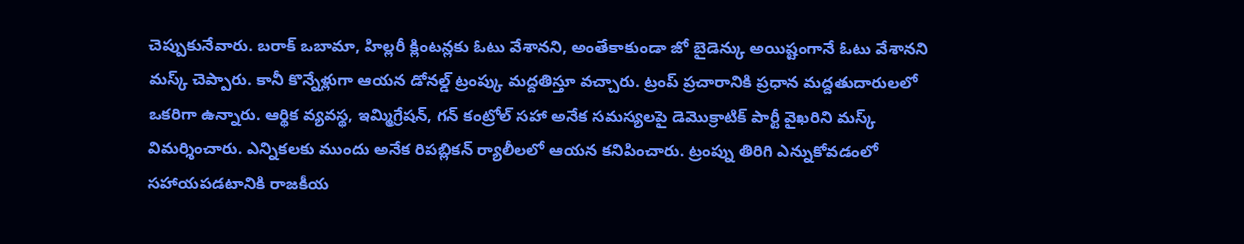చెప్పుకునేవారు. బరాక్ ఒబామా, హిల్లరీ క్లింటన్లకు ఓటు వేశానని, అంతేకాకుండా జో బైడెన్కు అయిష్టంగానే ఓటు వేశానని మస్క్ చెప్పారు. కానీ కొన్నేళ్లుగా ఆయన డోనల్డ్ ట్రంప్కు మద్దతిస్తూ వచ్చారు. ట్రంప్ ప్రచారానికి ప్రధాన మద్దతుదారులలో ఒకరిగా ఉన్నారు. ఆర్థిక వ్యవస్థ, ఇమ్మిగ్రేషన్, గన్ కంట్రోల్ సహా అనేక సమస్యలపై డెమొక్రాటిక్ పార్టీ వైఖరిని మస్క్ విమర్శించారు. ఎన్నికలకు ముందు అనేక రిపబ్లికన్ ర్యాలీలలో ఆయన కనిపించారు. ట్రంప్ను తిరిగి ఎన్నుకోవడంలో సహాయపడటానికి రాజకీయ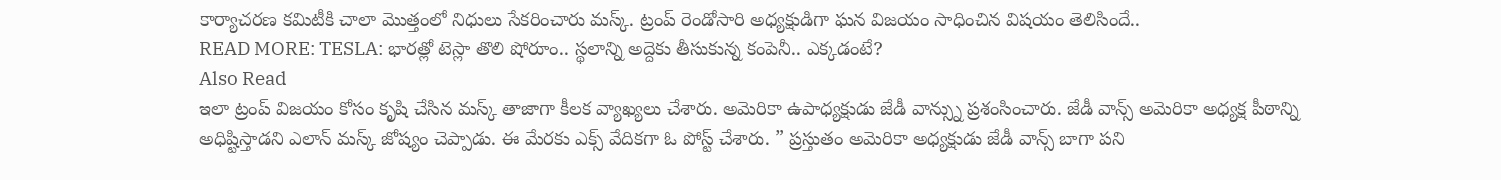కార్యాచరణ కమిటీకి చాలా మొత్తంలో నిధులు సేకరించారు మస్క్. ట్రంప్ రెండోసారి అధ్యక్షుడిగా ఘన విజయం సాధించిన విషయం తెలిసిందే..
READ MORE: TESLA: భారత్లో టెస్లా తొలి షోరూం.. స్థలాన్ని అద్దెకు తీసుకున్న కంపెనీ.. ఎక్కడంటే?
Also Read
ఇలా ట్రంప్ విజయం కోసం కృషి చేసిన మస్క్ తాజాగా కీలక వ్యాఖ్యలు చేశారు. అమెరికా ఉపాధ్యక్షుడు జేడీ వాన్స్ను ప్రశంసించారు. జేడీ వాన్స్ అమెరికా అధ్యక్ష పీఠాన్ని అధిష్టిస్తాడని ఎలాన్ మస్క్ జోష్యం చెప్పాడు. ఈ మేరకు ఎక్స్ వేదికగా ఓ పోస్ట్ చేశారు. ” ప్రస్తుతం అమెరికా అధ్యక్షుడు జేడీ వాన్స్ బాగా పని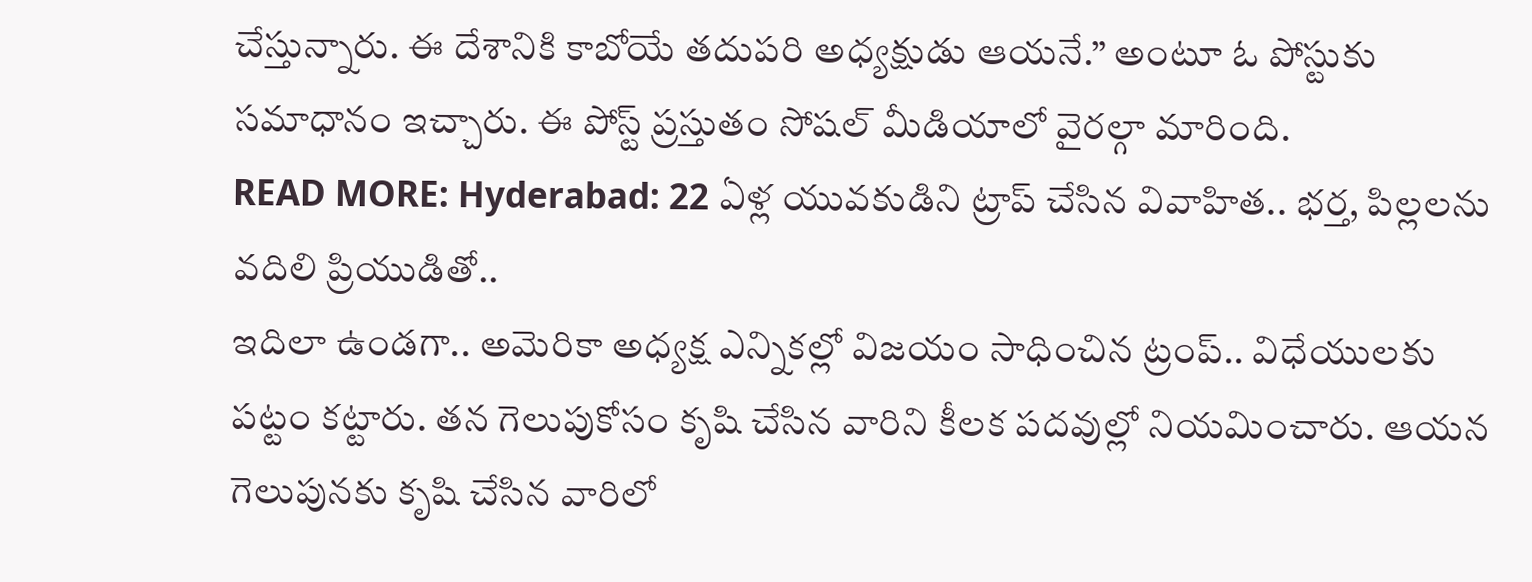చేస్తున్నారు. ఈ దేశానికి కాబోయే తదుపరి అధ్యక్షుడు ఆయనే.” అంటూ ఓ పోస్టుకు సమాధానం ఇచ్చారు. ఈ పోస్ట్ ప్రస్తుతం సోషల్ మీడియాలో వైరల్గా మారింది.
READ MORE: Hyderabad: 22 ఏళ్ల యువకుడిని ట్రాప్ చేసిన వివాహిత.. భర్త, పిల్లలను వదిలి ప్రియుడితో..
ఇదిలా ఉండగా.. అమెరికా అధ్యక్ష ఎన్నికల్లో విజయం సాధించిన ట్రంప్.. విధేయులకు పట్టం కట్టారు. తన గెలుపుకోసం కృషి చేసిన వారిని కీలక పదవుల్లో నియమించారు. ఆయన గెలుపునకు కృషి చేసిన వారిలో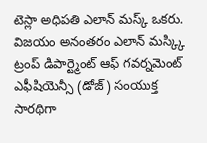టెస్లా అధిపతి ఎలాన్ మస్క్ ఒకరు. విజయం అనంతరం ఎలాన్ మస్క్కి ట్రంప్ డిపార్ట్మెంట్ ఆఫ్ గవర్నమెంట్ ఎఫీషియెన్సీ (డోజ్) సంయుక్త సారథిగా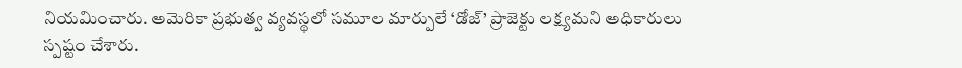నియమించారు. అమెరికా ప్రభుత్వ వ్యవస్థలో సమూల మార్పులే ‘డోజ్’ ప్రాజెక్టు లక్ష్యమని అధికారులు స్పష్టం చేశారు.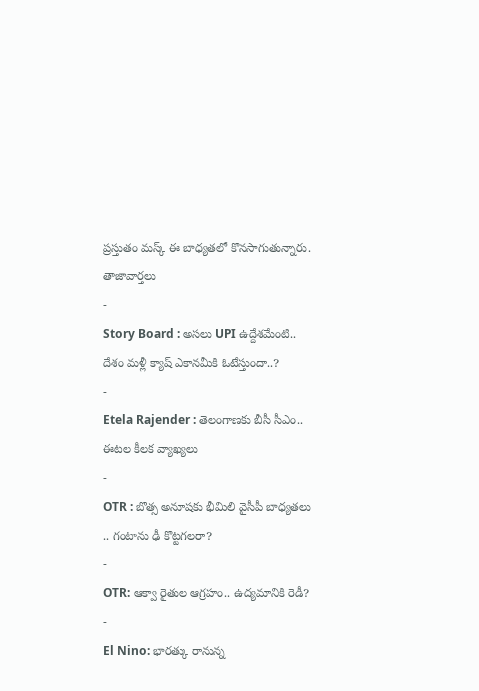ప్రస్తుతం మస్క్ ఈ బాధ్యతలో కొనసాగుతున్నారు.
తాజావార్తలు
-
Story Board : అసలు UPI ఉద్దేశమేంటి.. దేశం మళ్లీ క్యాష్ ఎకానమీకి ఓటేస్తుందా..?
-
Etela Rajender : తెలంగాణకు బీసీ సీఎం.. ఈటల కీలక వ్యాఖ్యలు
-
OTR : బొత్స అనూషకు భీమిలి వైసీపీ బాధ్యతలు .. గంటాను ఢీ కొట్టగలరా?
-
OTR: ఆక్వా రైతుల ఆగ్రహం.. ఉద్యమానికి రెడీ?
-
El Nino: భారత్కు రానున్న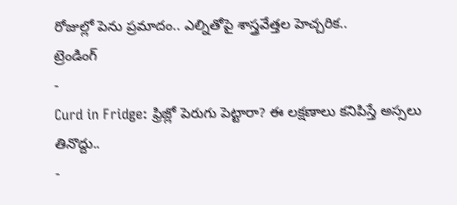రోజుల్లో పెను ప్రమాదం.. ఎల్నితోపై శాస్త్రవేత్తల హెచ్చరిక..
ట్రెండింగ్
-
Curd in Fridge: ఫ్రిజ్లో పెరుగు పెట్టారా? ఈ లక్షణాలు కనిపిస్తే అస్సలు తినొద్దు..
-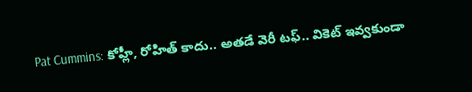Pat Cummins: కోహ్లీ, రోహిత్ కాదు.. అతడే వెరీ టఫ్.. వికెట్ ఇవ్వకుండా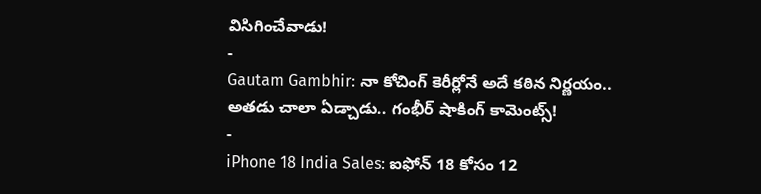విసిగించేవాడు!
-
Gautam Gambhir: నా కోచింగ్ కెరీర్లోనే అదే కఠిన నిర్ణయం.. అతడు చాలా ఏడ్చాడు.. గంభీర్ షాకింగ్ కామెంట్స్!
-
iPhone 18 India Sales: ఐఫోన్ 18 కోసం 12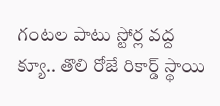గంటల పాటు స్టోర్ల వద్ద క్యూ.. తొలి రోజే రికార్డ్ స్థాయి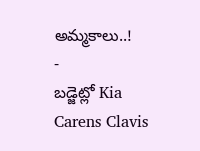అమ్మకాలు..!
-
బడ్జెట్లో Kia Carens Clavis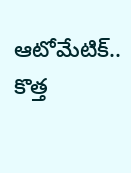ఆటోమేటిక్.. కొత్త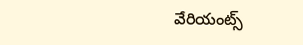వేరియంట్స్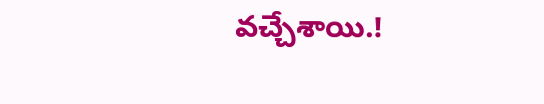వచ్చేశాయి.!